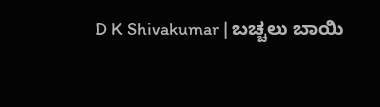D K Shivakumar | ಬಚ್ಚಲು ಬಾಯಿ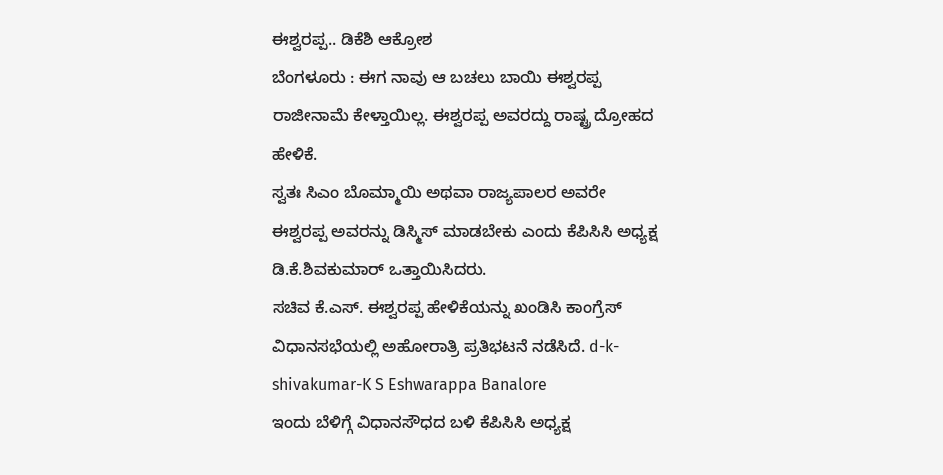ಈಶ್ವರಪ್ಪ.. ಡಿಕೆಶಿ ಆಕ್ರೋಶ
ಬೆಂಗಳೂರು : ಈಗ ನಾವು ಆ ಬಚಲು ಬಾಯಿ ಈಶ್ವರಪ್ಪ ರಾಜೀನಾಮೆ ಕೇಳ್ತಾಯಿಲ್ಲ. ಈಶ್ವರಪ್ಪ ಅವರದ್ದು ರಾಷ್ಟ್ರ ದ್ರೋಹದ ಹೇಳಿಕೆ.
ಸ್ವತಃ ಸಿಎಂ ಬೊಮ್ಮಾಯಿ ಅಥವಾ ರಾಜ್ಯಪಾಲರ ಅವರೇ ಈಶ್ವರಪ್ಪ ಅವರನ್ನು ಡಿಸ್ಮಿಸ್ ಮಾಡಬೇಕು ಎಂದು ಕೆಪಿಸಿಸಿ ಅಧ್ಯಕ್ಷ ಡಿ.ಕೆ.ಶಿವಕುಮಾರ್ ಒತ್ತಾಯಿಸಿದರು.
ಸಚಿವ ಕೆ.ಎಸ್. ಈಶ್ವರಪ್ಪ ಹೇಳಿಕೆಯನ್ನು ಖಂಡಿಸಿ ಕಾಂಗ್ರೆಸ್ ವಿಧಾನಸಭೆಯಲ್ಲಿ ಅಹೋರಾತ್ರಿ ಪ್ರತಿಭಟನೆ ನಡೆಸಿದೆ. d-k-shivakumar-K S Eshwarappa Banalore
ಇಂದು ಬೆಳಿಗ್ಗೆ ವಿಧಾನಸೌಧದ ಬಳಿ ಕೆಪಿಸಿಸಿ ಅಧ್ಯಕ್ಷ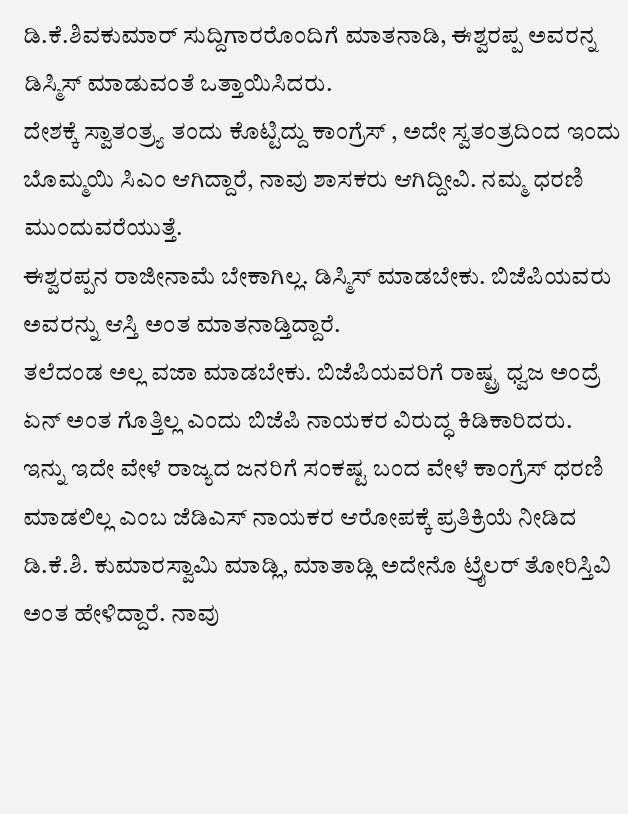ಡಿ.ಕೆ.ಶಿವಕುಮಾರ್ ಸುದ್ದಿಗಾರರೊಂದಿಗೆ ಮಾತನಾಡಿ, ಈಶ್ವರಪ್ಪ ಅವರನ್ನ ಡಿಸ್ಮಿಸ್ ಮಾಡುವಂತೆ ಒತ್ತಾಯಿಸಿದರು.
ದೇಶಕ್ಕೆ ಸ್ವಾತಂತ್ರ್ಯ ತಂದು ಕೊಟ್ಟಿದ್ದು ಕಾಂಗ್ರೆಸ್ , ಅದೇ ಸ್ವತಂತ್ರದಿಂದ ಇಂದು ಬೊಮ್ಮಯಿ ಸಿಎಂ ಆಗಿದ್ದಾರೆ, ನಾವು ಶಾಸಕರು ಆಗಿದ್ದೀವಿ. ನಮ್ಮ ಧರಣಿ ಮುಂದುವರೆಯುತ್ತೆ.
ಈಶ್ವರಪ್ಪನ ರಾಜೀನಾಮೆ ಬೇಕಾಗಿಲ್ಲ. ಡಿಸ್ಮಿಸ್ ಮಾಡಬೇಕು. ಬಿಜೆಪಿಯವರು ಅವರನ್ನು ಆಸ್ತಿ ಅಂತ ಮಾತನಾಡ್ತಿದ್ದಾರೆ.
ತಲೆದಂಡ ಅಲ್ಲ ವಜಾ ಮಾಡಬೇಕು. ಬಿಜೆಪಿಯವರಿಗೆ ರಾಷ್ಟ್ರ ಧ್ವಜ ಅಂದ್ರೆ ಏನ್ ಅಂತ ಗೊತ್ತಿಲ್ಲ ಎಂದು ಬಿಜೆಪಿ ನಾಯಕರ ವಿರುದ್ಧ ಕಿಡಿಕಾರಿದರು.
ಇನ್ನು ಇದೇ ವೇಳೆ ರಾಜ್ಯದ ಜನರಿಗೆ ಸಂಕಷ್ಟ ಬಂದ ವೇಳೆ ಕಾಂಗ್ರೆಸ್ ಧರಣಿ ಮಾಡಲಿಲ್ಲ ಎಂಬ ಜೆಡಿಎಸ್ ನಾಯಕರ ಆರೋಪಕ್ಕೆ ಪ್ರತಿಕ್ರಿಯೆ ನೀಡಿದ ಡಿ.ಕೆ.ಶಿ. ಕುಮಾರಸ್ವಾಮಿ ಮಾಡ್ಲಿ, ಮಾತಾಡ್ಲಿ ಅದೇನೊ ಟ್ರೈಲರ್ ತೋರಿಸ್ತಿವಿ ಅಂತ ಹೇಳಿದ್ದಾರೆ. ನಾವು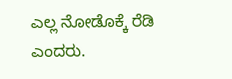ಎಲ್ಲ ನೋಡೊಕ್ಕೆ ರೆಡಿ ಎಂದರು.